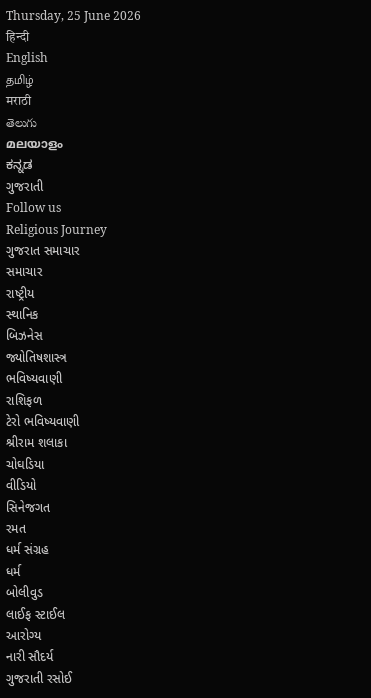Thursday, 25 June 2026
हिन्दी
English
தமிழ்
मराठी
తెలుగు
മലയാളം
ಕನ್ನಡ
ગુજરાતી
Follow us
Religious Journey
ગુજરાત સમાચાર
સમાચાર
રાષ્ટ્રીય
સ્થાનિક
બિઝનેસ
જ્યોતિષશાસ્ત્ર
ભવિષ્યવાણી
રાશિફળ
ટેરો ભવિષ્યવાણી
શ્રીરામ શલાકા
ચોઘડિયા
વીડિયો
સિનેજગત
રમત
ધર્મ સંગ્રહ
ધર્મ
બોલીવુડ
લાઈફ સ્ટાઈલ
આરોગ્ય
નારી સૌદર્ય
ગુજરાતી રસોઈ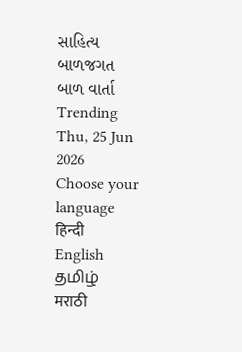સાહિત્ય
બાળજગત
બાળ વાર્તા
Trending
Thu, 25 Jun 2026
Choose your language
हिन्दी
English
தமிழ்
मराठी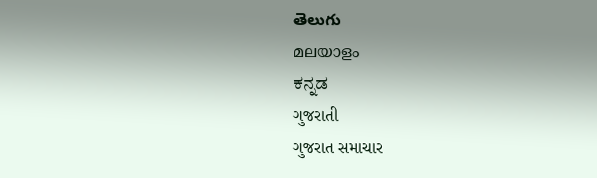తెలుగు
മലയാളം
ಕನ್ನಡ
ગુજરાતી
ગુજરાત સમાચાર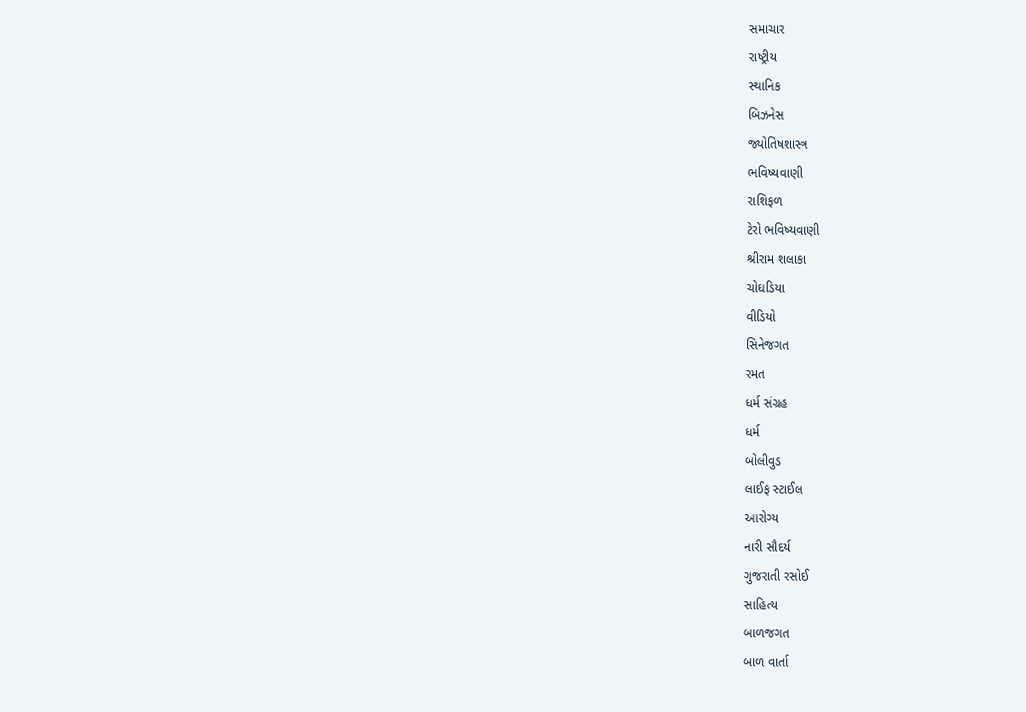સમાચાર
રાષ્ટ્રીય
સ્થાનિક
બિઝનેસ
જ્યોતિષશાસ્ત્ર
ભવિષ્યવાણી
રાશિફળ
ટેરો ભવિષ્યવાણી
શ્રીરામ શલાકા
ચોઘડિયા
વીડિયો
સિનેજગત
રમત
ધર્મ સંગ્રહ
ધર્મ
બોલીવુડ
લાઈફ સ્ટાઈલ
આરોગ્ય
નારી સૌદર્ય
ગુજરાતી રસોઈ
સાહિત્ય
બાળજગત
બાળ વાર્તા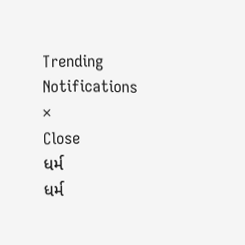Trending
Notifications
×
Close
ધર્મ
ધર્મ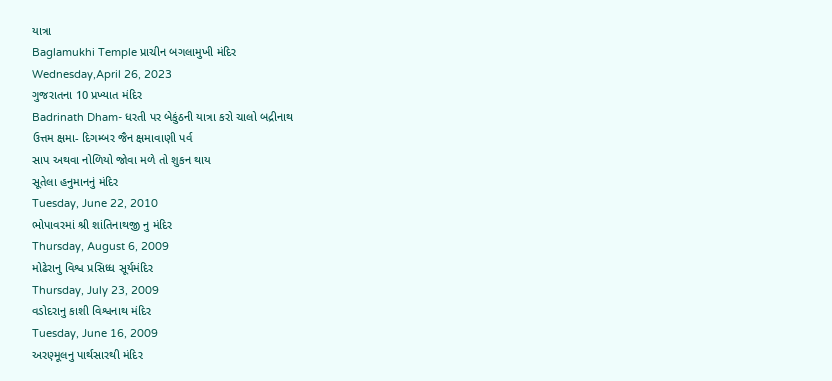યાત્રા
Baglamukhi Temple પ્રાચીન બગલામુખી મંદિર
Wednesday,April 26, 2023
ગુજરાતના 10 પ્રખ્યાત મંદિર
Badrinath Dham- ધરતી પર બેકુંઠની યાત્રા કરો ચાલો બદ્રીનાથ
ઉત્તમ ક્ષમા- દિગમ્બર જૈન ક્ષમાવાણી પર્વ
સાપ અથવા નોળિયો જોવા મળે તો શુકન થાય
સૂતેલા હનુમાનનું મંદિર
Tuesday, June 22, 2010
ભોપાવરમાં શ્રી શાંતિનાથજી નુ મંદિર
Thursday, August 6, 2009
મોઢેરાનુ વિશ્વ પ્રસિધ્ધ સૂર્યમંદિર
Thursday, July 23, 2009
વડોદરાનુ કાશી વિશ્વનાથ મંદિર
Tuesday, June 16, 2009
અરણ્મૂલનુ પાર્થસારથી મંદિર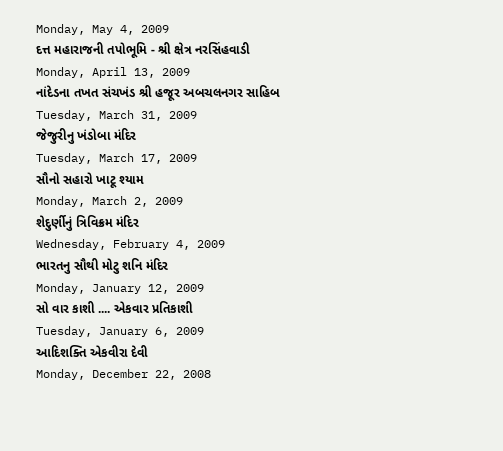Monday, May 4, 2009
દત્ત મહારાજની તપોભૂમિ - શ્રી ક્ષેત્ર નરસિંહવાડી
Monday, April 13, 2009
નાંદેડના તખત સંચખંડ શ્રી હજૂર અબચલનગર સાહિબ
Tuesday, March 31, 2009
જેજુરીનુ ખંડોબા મંદિર
Tuesday, March 17, 2009
સૌનો સહારો ખાટૂ શ્યામ
Monday, March 2, 2009
શેદુર્ણીનું ત્રિવિક્રમ મંદિર
Wednesday, February 4, 2009
ભારતનુ સૌથી મોટુ શનિ મંદિર
Monday, January 12, 2009
સો વાર કાશી .... એકવાર પ્રતિકાશી
Tuesday, January 6, 2009
આદિશક્તિ એકવીરા દેવી
Monday, December 22, 2008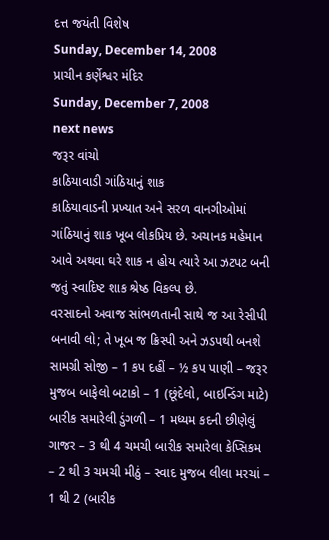દત્ત જયંતી વિશેષ
Sunday, December 14, 2008
પ્રાચીન કર્ણેશ્વર મંદિર
Sunday, December 7, 2008
next news
જરૂર વાંચો
કાઠિયાવાડી ગાંઠિયાનું શાક
કાઠિયાવાડની પ્રખ્યાત અને સરળ વાનગીઓમાં ગાંઠિયાનું શાક ખૂબ લોકપ્રિય છે. અચાનક મહેમાન આવે અથવા ઘરે શાક ન હોય ત્યારે આ ઝટપટ બની જતું સ્વાદિષ્ટ શાક શ્રેષ્ઠ વિકલ્પ છે.
વરસાદનો અવાજ સાંભળતાની સાથે જ આ રેસીપી બનાવી લો; તે ખૂબ જ ક્રિસ્પી અને ઝડપથી બનશે
સામગ્રી સોજી – 1 કપ દહીં – ½ કપ પાણી – જરૂર મુજબ બાફેલો બટાકો – 1 (છૂંદેલો, બાઇન્ડિંગ માટે) બારીક સમારેલી ડુંગળી – 1 મધ્યમ કદની છીણેલું ગાજર – 3 થી 4 ચમચી બારીક સમારેલા કેપ્સિકમ – 2 થી 3 ચમચી મીઠું – સ્વાદ મુજબ લીલા મરચાં – 1 થી 2 (બારીક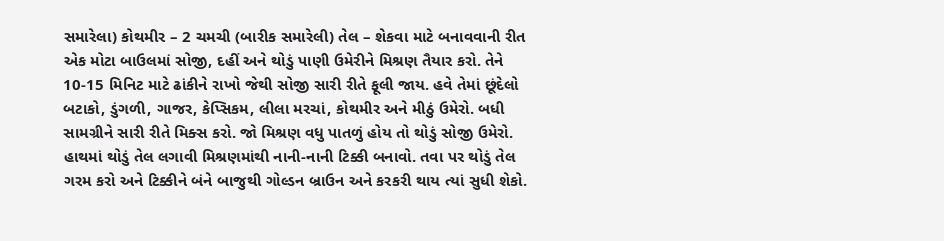સમારેલા) કોથમીર – 2 ચમચી (બારીક સમારેલી) તેલ – શેકવા માટે બનાવવાની રીત એક મોટા બાઉલમાં સોજી, દહીં અને થોડું પાણી ઉમેરીને મિશ્રણ તૈયાર કરો. તેને 10-15 મિનિટ માટે ઢાંકીને રાખો જેથી સોજી સારી રીતે ફૂલી જાય. હવે તેમાં છૂંદેલો બટાકો, ડુંગળી, ગાજર, કેપ્સિકમ, લીલા મરચાં, કોથમીર અને મીઠું ઉમેરો. બધી સામગ્રીને સારી રીતે મિક્સ કરો. જો મિશ્રણ વધુ પાતળું હોય તો થોડું સોજી ઉમેરો. હાથમાં થોડું તેલ લગાવી મિશ્રણમાંથી નાની-નાની ટિક્કી બનાવો. તવા પર થોડું તેલ ગરમ કરો અને ટિક્કીને બંને બાજુથી ગોલ્ડન બ્રાઉન અને કરકરી થાય ત્યાં સુધી શેકો.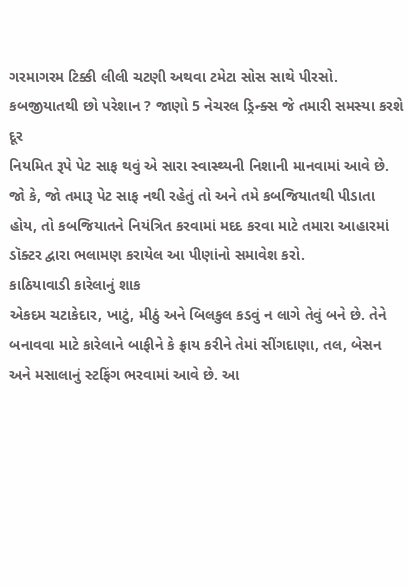ગરમાગરમ ટિક્કી લીલી ચટણી અથવા ટમેટા સોસ સાથે પીરસો.
કબજીયાતથી છો પરેશાન ? જાણો 5 નેચરલ ડ્રિન્ક્સ જે તમારી સમસ્યા કરશે દૂર
નિયમિત રૂપે પેટ સાફ થવું એ સારા સ્વાસ્થ્યની નિશાની માનવામાં આવે છે. જો કે, જો તમારૂ પેટ સાફ નથી રહેતું તો અને તમે કબજિયાતથી પીડાતા હોય, તો કબજિયાતને નિયંત્રિત કરવામાં મદદ કરવા માટે તમારા આહારમાં ડૉક્ટર દ્વારા ભલામણ કરાયેલ આ પીણાંનો સમાવેશ કરો.
કાઠિયાવાડી કારેલાનું શાક
એકદમ ચટાકેદાર, ખાટું, મીઠું અને બિલકુલ કડવું ન લાગે તેવું બને છે. તેને બનાવવા માટે કારેલાને બાફીને કે ફ્રાય કરીને તેમાં સીંગદાણા, તલ, બેસન અને મસાલાનું સ્ટફિંગ ભરવામાં આવે છે. આ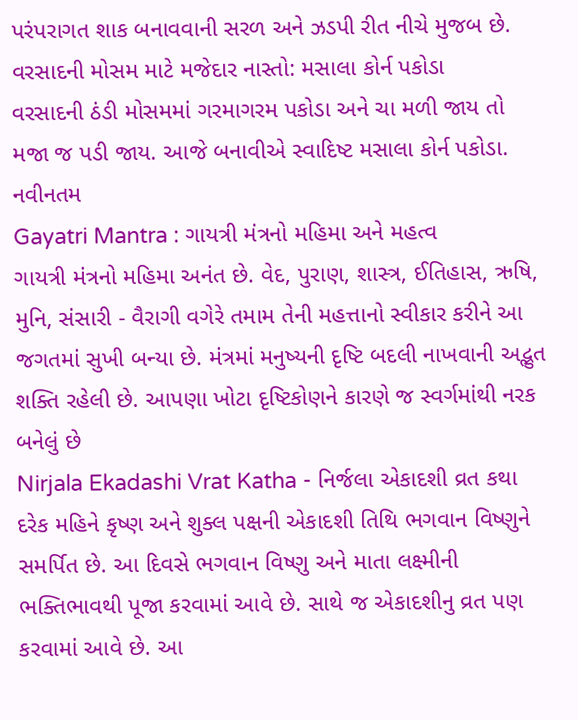પરંપરાગત શાક બનાવવાની સરળ અને ઝડપી રીત નીચે મુજબ છે.
વરસાદની મોસમ માટે મજેદાર નાસ્તો: મસાલા કોર્ન પકોડા
વરસાદની ઠંડી મોસમમાં ગરમાગરમ પકોડા અને ચા મળી જાય તો મજા જ પડી જાય. આજે બનાવીએ સ્વાદિષ્ટ મસાલા કોર્ન પકોડા.
નવીનતમ
Gayatri Mantra : ગાયત્રી મંત્રનો મહિમા અને મહત્વ
ગાયત્રી મંત્રનો મહિમા અનંત છે. વેદ, પુરાણ, શાસ્ત્ર, ઈતિહાસ, ઋષિ, મુનિ, સંસારી - વૈરાગી વગેરે તમામ તેની મહત્તાનો સ્વીકાર કરીને આ જગતમાં સુખી બન્યા છે. મંત્રમાં મનુષ્યની દૃષ્ટિ બદલી નાખવાની અદ્ભુત શક્તિ રહેલી છે. આપણા ખોટા દૃષ્ટિકોણને કારણે જ સ્વર્ગમાંથી નરક બનેલું છે
Nirjala Ekadashi Vrat Katha - નિર્જલા એકાદશી વ્રત કથા
દરેક મહિને કૃષ્ણ અને શુક્લ પક્ષની એકાદશી તિથિ ભગવાન વિષ્ણુને સમર્પિત છે. આ દિવસે ભગવાન વિષ્ણુ અને માતા લક્ષ્મીની ભક્તિભાવથી પૂજા કરવામાં આવે છે. સાથે જ એકાદશીનુ વ્રત પણ કરવામાં આવે છે. આ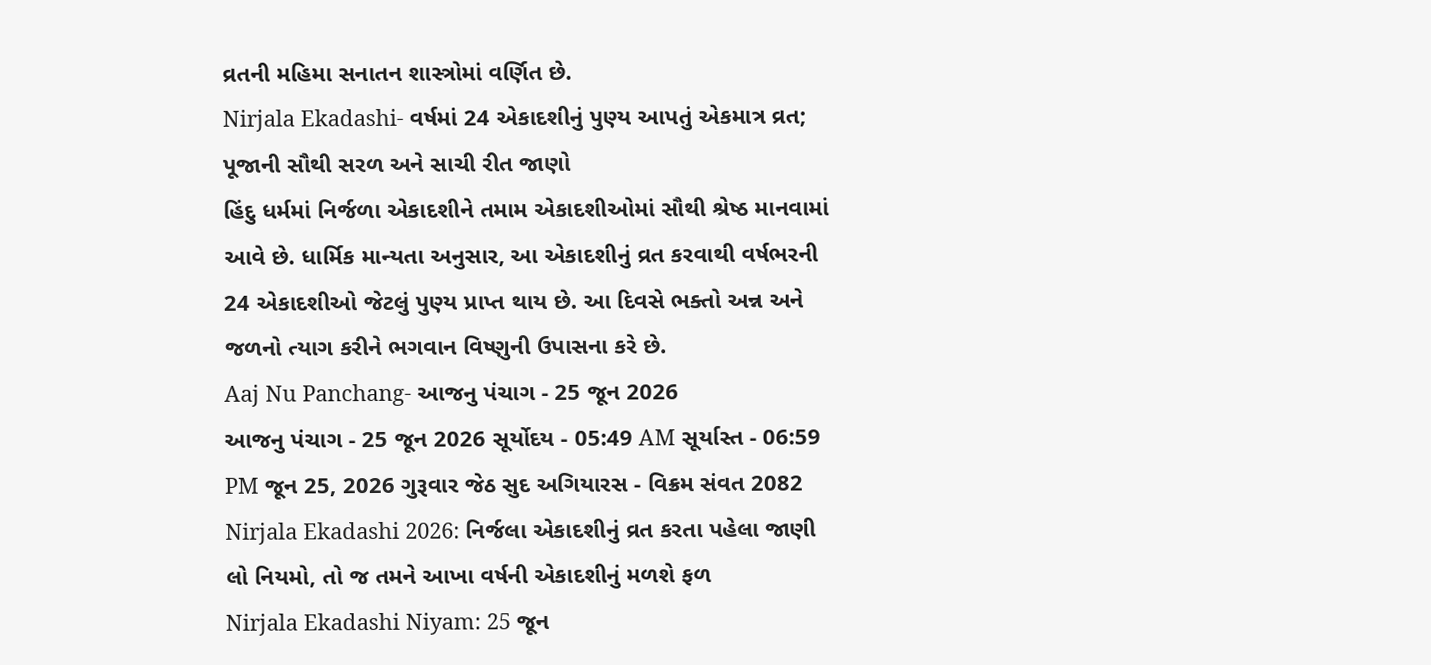વ્રતની મહિમા સનાતન શાસ્ત્રોમાં વર્ણિત છે.
Nirjala Ekadashi- વર્ષમાં 24 એકાદશીનું પુણ્ય આપતું એકમાત્ર વ્રત; પૂજાની સૌથી સરળ અને સાચી રીત જાણો
હિંદુ ધર્મમાં નિર્જળા એકાદશીને તમામ એકાદશીઓમાં સૌથી શ્રેષ્ઠ માનવામાં આવે છે. ધાર્મિક માન્યતા અનુસાર, આ એકાદશીનું વ્રત કરવાથી વર્ષભરની 24 એકાદશીઓ જેટલું પુણ્ય પ્રાપ્ત થાય છે. આ દિવસે ભક્તો અન્ન અને જળનો ત્યાગ કરીને ભગવાન વિષ્ણુની ઉપાસના કરે છે.
Aaj Nu Panchang- આજનુ પંચાગ - 25 જૂન 2026
આજનુ પંચાગ - 25 જૂન 2026 સૂર્યોદય - 05:49 AM સૂર્યાસ્ત - 06:59 PM જૂન 25, 2026 ગુરૂવાર જેઠ સુદ અગિયારસ - વિક્રમ સંવત 2082
Nirjala Ekadashi 2026: નિર્જલા એકાદશીનું વ્રત કરતા પહેલા જાણી લો નિયમો, તો જ તમને આખા વર્ષની એકાદશીનું મળશે ફળ
Nirjala Ekadashi Niyam: 25 જૂન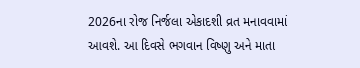2026ના રોજ નિર્જલા એકાદશી વ્રત મનાવવામાં આવશે. આ દિવસે ભગવાન વિષ્ણુ અને માતા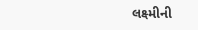લક્ષ્મીની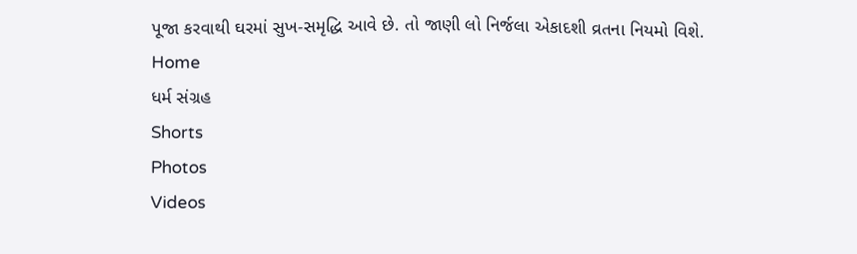પૂજા કરવાથી ઘરમાં સુખ-સમૃદ્ધિ આવે છે. તો જાણી લો નિર્જલા એકાદશી વ્રતના નિયમો વિશે.
Home
ધર્મ સંગ્રહ
Shorts
Photos
Videos